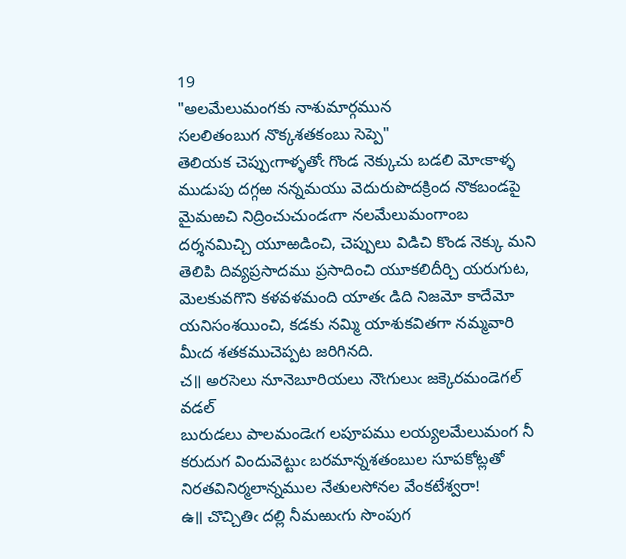19
"అలమేలుమంగకు నాశుమార్గమున
సలలితంబుగ నొక్కశతకంబు సెప్పె"
తెలియక చెప్పుఁగాళ్ళతోఁ గొండ నెక్కుచు బడలి మోఁకాళ్ళ ముడుపు దగ్గఱ నన్నమయు వెదురుపొదక్రింద నొకబండపై మైమఱచి నిద్రించుచుండఁగా నలమేలుమంగాంబ దర్శనమిచ్చి యూఱడించి, చెప్పులు విడిచి కొండ నెక్కు మని తెలిపి దివ్యప్రసాదము ప్రసాదించి యూకలిదీర్చి యరుగుట, మెలకువగొని కళవళమంది యాతఁ డిది నిజమో కాదేమో యనిసంశయించి, కడకు నమ్మి యాశుకవితగా నమ్మవారి మీఁద శతకముచెప్పట జరిగినది.
చ॥ అరసెలు నూనెబూరియలు నౌఁగులుఁ జక్కెరమండెగల్ వడల్
బురుడలు పాలమండెఁగ లపూపము లయ్యలమేలుమంగ నీ
కరుదుగ విందువెట్టుఁ బరమాన్నశతంబుల సూపకోట్లతో
నిరతవినిర్మలాన్నముల నేతులసోనల వేంకటేశ్వరా!
ఉ॥ చొచ్చితిఁ దల్లి నీమఱుఁగు సొంపుగ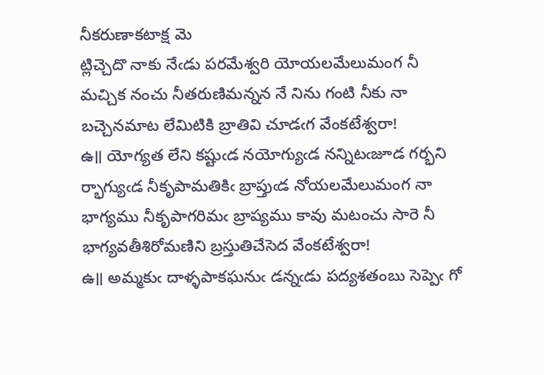నీకరుణాకటాక్ష మె
ట్లిచ్చెదొ నాకు నేఁడు పరమేశ్వరి యోయలమేలుమంగ నీ
మచ్చిక నంచు నీతరుణిమన్నన నే నిను గంటి నీకు నా
బచ్చెనమాట లేమిటికి బ్రాతివి చూడఁగ వేంకటేశ్వరా!
ఉ॥ యోగ్యత లేని కష్టుఁడ నయోగ్యుఁడ నన్నిటఁజూడ గర్భని
ర్భాగ్యుఁడ నీకృపామతికిఁ బ్రాప్తుఁడ నోయలమేలుమంగ నా
భాగ్యము నీకృపాగరిమఁ బ్రాప్యము కావు మటంచు సారె నీ
భాగ్యవతీశిరోమణిని బ్రస్తుతిచేసెద వేంకటేశ్వరా!
ఉ॥ అమ్మకుఁ దాళ్ళపాకఘనుఁ డన్నఁడు పద్యశతంబు సెప్పెఁ గో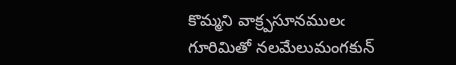కొమ్మని వాక్ర్పసూనములఁ గూరిమితో నలమేలుమంగకున్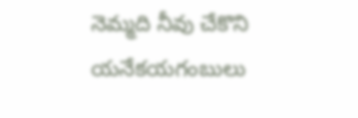నెమ్మది నీవు చేకొని యనేకయగంబులు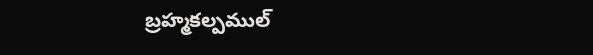బ్రహ్మకల్పముల్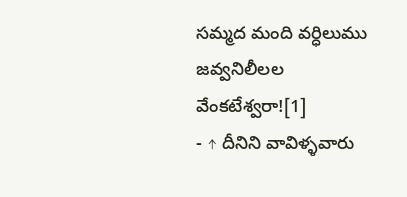సమ్మద మంది వర్ధిలుము జవ్వనిలీలల వేంకటేశ్వరా![1]
- ↑ దీనిని వావిళ్ళవారు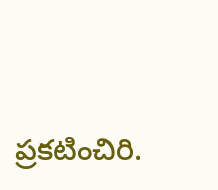ప్రకటించిరి.